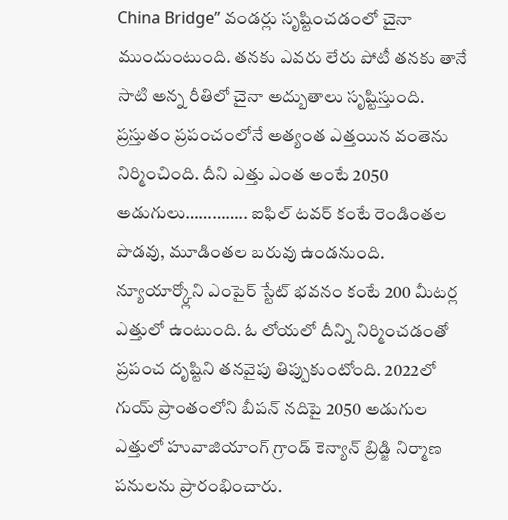China Bridge” వండర్లు సృష్టించడంలో చైనా ముందుంటుంది. తనకు ఎవరు లేరు పోటీ తనకు తానే సాటి అన్న రీతిలో చైనా అద్బుతాలు సృష్టిస్తుంది. ప్రస్తుతం ప్రపంచంలోనే అత్యంత ఎత్తయిన వంతెను నిర్మించింది. దీని ఎత్తు ఎంత అంటే 2050 అడుగులు………….. ఐఫిల్ టవర్ కంటే రెండింతల పొడవు, మూడింతల బరువు ఉండనుంది. న్యూయార్క్లోని ఎంపైర్ స్టేట్ భవనం కంటే 200 మీటర్ల ఎత్తులో ఉంటుంది. ఓ లోయలో దీన్ని నిర్మించడంతో ప్రపంచ దృష్టిని తనవైపు తిప్పుకుంటోంది. 2022లో గుయ్ ప్రాంతంలోని బీపన్ నదిపై 2050 అడుగుల ఎత్తులో హువాజియాంగ్ గ్రాండ్ కెన్యాన్ బ్రిడ్జి నిర్మాణ పనులను ప్రారంభించారు.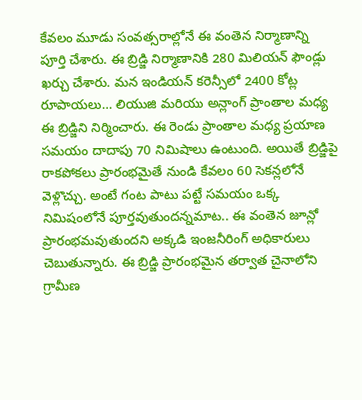కేవలం మూడు సంవత్సరాల్లోనే ఈ వంతెన నిర్మాణాన్ని పూర్తి చేశారు. ఈ బ్రిడ్జి నిర్మాణానికి 280 మిలియన్ ఫౌండ్లు ఖర్చు చేశారు. మన ఇండియన్ కరెన్సీలో 2400 కోట్ల రూపాయలు… లియుజి మరియు అన్లాంగ్ ప్రాంతాల మధ్య ఈ బ్రిడ్జిని నిర్మించారు. ఈ రెండు ప్రాంతాల మధ్య ప్రయాణ సమయం దాదాపు 70 నిమిషాలు ఉంటుంది. అయితే బ్రిడ్జిపై రాకపోకలు ప్రారంభమైతే నుండి కేవలం 60 సెకన్లలోనే వెళ్లొచ్చు. అంటే గంట పాటు పట్టే సమయం ఒక్క నిమిషంలోనే పూర్తవుతుందన్నమాట.. ఈ వంతెన జూన్లో ప్రారంభమవుతుందని అక్కడి ఇంజనీరింగ్ అధికారులు చెబుతున్నారు. ఈ బ్రిడ్జి ప్రారంభమైన తర్వాత చైనాలోని గ్రామీణ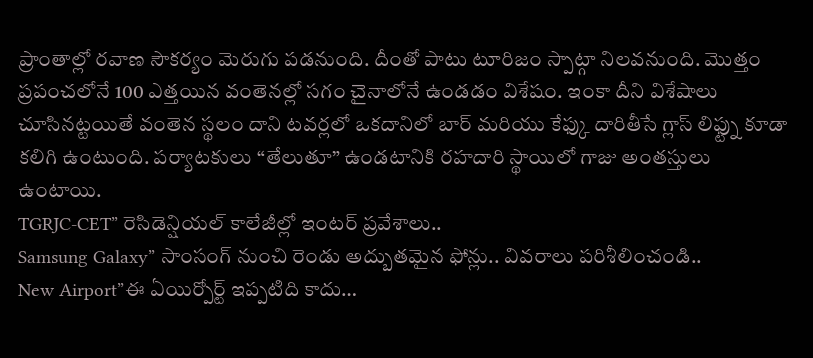ప్రాంతాల్లో రవాణ సౌకర్యం మెరుగు పడనుంది. దీంతో పాటు టూరిజం స్పాట్గా నిలవనుంది. మొత్తం ప్రపంచలోనే 100 ఎత్తయిన వంతెనల్లో సగం చైనాలోనే ఉండడం విశేషం. ఇంకా దీని విశేషాలు చూసినట్టయితే వంతెన స్థలం దాని టవర్లలో ఒకదానిలో బార్ మరియు కేఫ్కు దారితీసే గ్లాస్ లిఫ్ట్ను కూడా కలిగి ఉంటుంది. పర్యాటకులు “తేలుతూ” ఉండటానికి రహదారి స్థాయిలో గాజు అంతస్తులు ఉంటాయి.
TGRJC-CET” రెసిడెన్షియల్ కాలేజీల్లో ఇంటర్ ప్రవేశాలు..
Samsung Galaxy” సాంసంగ్ నుంచి రెండు అద్బుతమైన ఫోన్లు.. వివరాలు పరిశీలించండి..
New Airport”ఈ ఏయిర్పోర్ట్ ఇప్పటిది కాదు…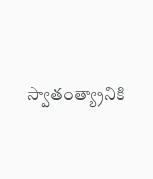స్వాతంత్య్రానికి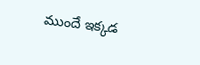ముందే ఇక్కడ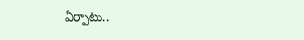ఏర్పాటు..